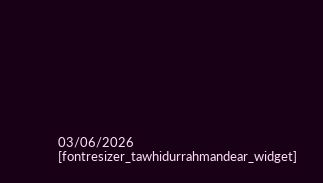03/06/2026
[fontresizer_tawhidurrahmandear_widget]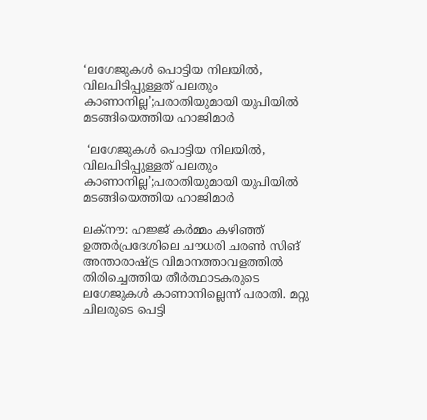‘ലഗേജുകൾ പൊട്ടിയ നിലയിൽ, വിലപിടിപ്പുള്ളത് പലതും കാണാനില്ല’;പരാതിയുമായി യുപിയിൽ മടങ്ങിയെത്തിയ ഹാജിമാർ

 ‘ലഗേജുകൾ പൊട്ടിയ നിലയിൽ, വിലപിടിപ്പുള്ളത് പലതും കാണാനില്ല’;പരാതിയുമായി യുപിയിൽ മടങ്ങിയെത്തിയ ഹാജിമാർ

ലക്‌നൗ: ഹജ്ജ് കർമ്മം കഴിഞ്ഞ് ഉത്തർപ്രദേശിലെ ചൗധരി ചരൺ സിങ് അന്താരാഷ്ട്ര വിമാനത്താവളത്തിൽ തിരിച്ചെത്തിയ തീർത്ഥാടകരുടെ ലഗേജുകൾ കാണാനില്ലെന്ന് പരാതി. മറ്റു ചിലരുടെ പെട്ടി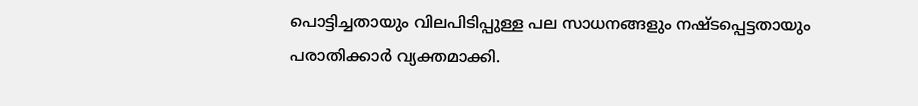പൊട്ടിച്ചതായും വിലപിടിപ്പുള്ള പല സാധനങ്ങളും നഷ്ടപ്പെട്ടതായും പരാതിക്കാർ വ്യക്തമാക്കി.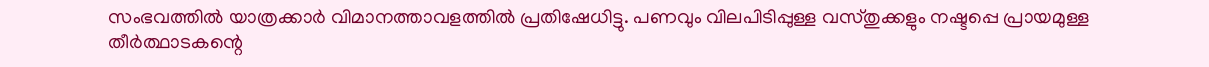സംഭവത്തിൽ യാത്രക്കാർ വിമാനത്താവളത്തിൽ പ്രതിഷേധിട്ടു. പണവും വിലപിടിപ്പുള്ള വസ്തുക്കളും നഷ്ടപ്പെ പ്രായമുള്ള തീർത്ഥാടകന്റെ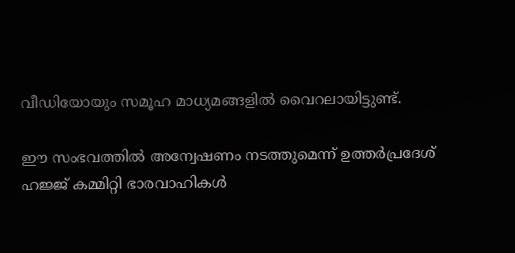വീഡിയോയും സമൂഹ മാധ്യമങ്ങളിൽ വൈറലായിട്ടുണ്ട്.

ഈ സംഭവത്തിൽ അന്വേഷണം നടത്തുമെന്ന് ഉത്തർപ്രദേശ് ഹജ്ജ് കമ്മിറ്റി ഭാരവാഹികൾ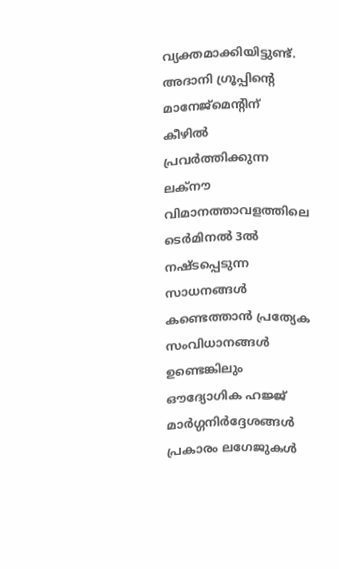വ്യക്തമാക്കിയിട്ടുണ്ട്. അദാനി ഗ്രൂപ്പിന്റെ മാനേജ്‌മെന്റിന് കീഴിൽ പ്രവർത്തിക്കുന്ന ലക്‌നൗ വിമാനത്താവളത്തിലെ ടെർമിനൽ 3ൽ നഷ്ടപ്പെടുന്ന സാധനങ്ങൾ കണ്ടെത്താൻ പ്രത്യേക സംവിധാനങ്ങൾ ഉണ്ടെങ്കിലും ഔദ്യോഗിക ഹജ്ജ് മാർഗ്ഗനിർദ്ദേശങ്ങൾ പ്രകാരം ലഗേജുകൾ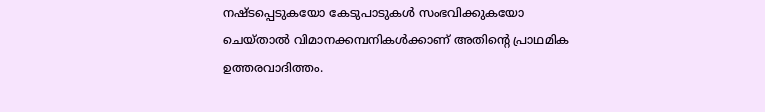നഷ്ടപ്പെടുകയോ കേടുപാടുകൾ സംഭവിക്കുകയോ ചെയ്താൽ വിമാനക്കമ്പനികൾക്കാണ് അതിന്റെ പ്രാഥമിക ഉത്തരവാദിത്തം.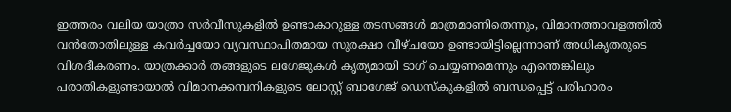ഇത്തരം വലിയ യാത്രാ സർവീസുകളിൽ ഉണ്ടാകാറുള്ള തടസങ്ങൾ മാത്രമാണിതെന്നും, വിമാനത്താവളത്തിൽ വൻതോതിലുള്ള കവർച്ചയോ വ്യവസ്ഥാപിതമായ സുരക്ഷാ വീഴ്ചയോ ഉണ്ടായിട്ടില്ലെന്നാണ് അധികൃതരുടെ വിശദീകരണം. യാത്രക്കാർ തങ്ങളുടെ ലഗേജുകൾ കൃത്യമായി ടാഗ് ചെയ്യണമെന്നും എന്തെങ്കിലും പരാതികളുണ്ടായാൽ വിമാനക്കമ്പനികളുടെ ലോസ്റ്റ് ബാഗേജ് ഡെസ്‌കുകളിൽ ബന്ധപ്പെട്ട് പരിഹാരം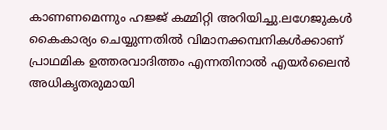കാണണമെന്നും ഹജ്ജ് കമ്മിറ്റി അറിയിച്ചു.ലഗേജുകൾ കൈകാര്യം ചെയ്യുന്നതിൽ വിമാനക്കമ്പനികൾക്കാണ് പ്രാഥമിക ഉത്തരവാദിത്തം എന്നതിനാൽ എയർലൈൻ അധികൃതരുമായി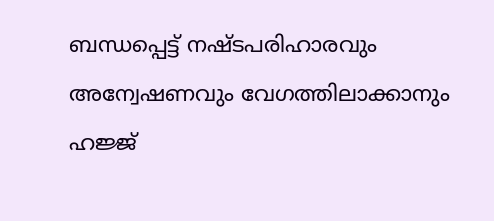ബന്ധപ്പെട്ട് നഷ്ടപരിഹാരവും അന്വേഷണവും വേഗത്തിലാക്കാനും ഹജ്ജ്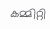കമ്മിറ്റി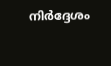നിർദ്ദേശം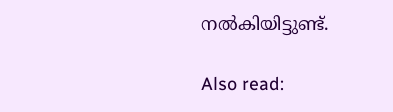നൽകിയിട്ടുണ്ട്.

Also read: